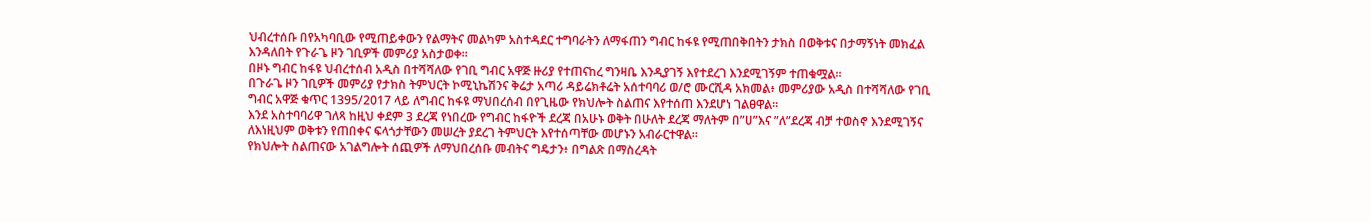ህብረተሰቡ በየአካባቢው የሚጠይቀውን የልማትና መልካም አስተዳደር ተግባራትን ለማፋጠን ግብር ከፋዩ የሚጠበቅበትን ታክስ በወቅቱና በታማኝነት መክፈል እንዳለበት የጉራጌ ዞን ገቢዎች መምሪያ አስታወቀ።
በዞኑ ግብር ከፋዩ ህብረተሰብ አዲስ በተሻሻለው የገቢ ግብር አዋጅ ዙሪያ የተጠናከረ ግንዛቤ እንዲያገኝ እየተደረገ እንደሚገኝም ተጠቁሟል።
በጉራጌ ዞን ገቢዎች መምሪያ የታክስ ትምህርት ኮሚኒኬሽንና ቅሬታ አጣሪ ዳይሬክቶሬት አሰተባባሪ ወ/ሮ ሙርሺዳ አክመል፥ መምሪያው አዲስ በተሻሻለው የገቢ ግብር አዋጅ ቁጥር 1395/2017 ላይ ለግብር ከፋዩ ማህበረሰብ በየጊዜው የክህሎት ስልጠና እየተሰጠ እንደሆነ ገልፀዋል።
እንደ አስተባባሪዋ ገለጻ ከዚህ ቀደም 3 ደረጃ የነበረው የግብር ከፋዮች ደረጃ በአሁኑ ወቅት በሁለት ደረጃ ማለትም በ”ሀ”እና ”ለ”ደረጃ ብቻ ተወስኖ እንደሚገኝና ለእነዚህም ወቅቱን የጠበቀና ፍላጎታቸውን መሠረት ያደረገ ትምህርት እየተሰጣቸው መሆኑን አብራርተዋል።
የክህሎት ስልጠናው አገልግሎት ሰጪዎች ለማህበረሰቡ መብትና ግዴታን፥ በግልጽ በማስረዳት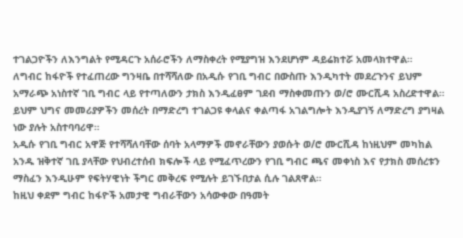ተገልጋዮችን ለእንግልት የሚዳርጉ አሰራሮችን ለማስቀረት የሚያግዝ እንደሆነም ዳይሬክተሯ አመላክተዋል።
ለግብር ከፋዮች የተፈጠረው ግንዛቤ በተሻሻለው በአዲሱ የገቢ ግብር በውስጡ እንዲካተት መደረጉንና ይህም አማራጭ አነስተኛ ገቢ ግብር ላይ የተጣለውን ታክስ እንዲፈፀም ገደብ ማስቀመጡን ወ/ሮ ሙርሺዳ አስረድተዋል።
ይህም ህግና መመሪያዎችን መሰረት በማድረግ ተገልጋዩ ቀላልና ቀልጣፋ አገልግሎት እንዲያገኝ ለማድረግ ያግዛል ነው ያሉት አስተባባሪዋ።
አዲሱ የገቢ ግብር አዋጅ የተሻሻለባቸው ሰባት አላማዎች መኖራቸውን ያወሱት ወ/ሮ ሙርሺዳ ከነዚህም መካከል አንዱ ዝቅተኛ ገቢ ያላቸው የህብረተሰብ ክፍሎች ላይ የሚፈጥረውን የገቢ ግብር ጫና መቀነስ እና የታክስ መሰረቱን ማስፈን እንዲሁም የፍትሃዊነት ችግር መቅረፍ የሚሉት ይገኙበታል ሲሉ ገልጸዋል።
ከዚህ ቀደም ግብር ከፋዮች አመታዊ ግብራቸውን አሳውቀው በዓመት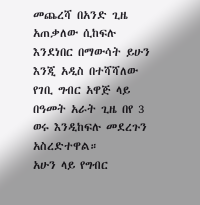መጨረሻ በአንድ ጊዜ አጠቃለው ሲከፍሉ እንደነበር በማውሳት ይሁን እንጂ አዲስ በተሻሻለው የገቢ ግብር አዋጅ ላይ በዓመት አራት ጊዜ በየ 3 ወሩ እንዲከፍሉ መደረጉን አስረድተዋል።
አሁን ላይ የግብር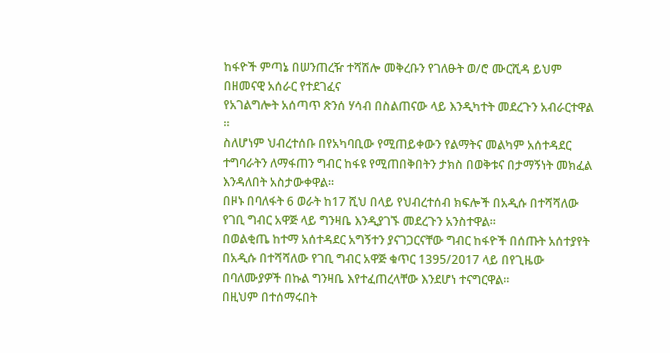ከፋዮች ምጣኔ በሠንጠረዥ ተሻሽሎ መቅረቡን የገለፁት ወ/ሮ ሙርሺዳ ይህም በዘመናዊ አሰራር የተደገፈና
የአገልግሎት አሰጣጥ ጽንሰ ሃሳብ በስልጠናው ላይ እንዲካተት መደረጉን አብራርተዋል ።
ስለሆነም ህብረተሰቡ በየአካባቢው የሚጠይቀውን የልማትና መልካም አሰተዳደር ተግባራትን ለማፋጠን ግብር ከፋዩ የሚጠበቅበትን ታክስ በወቅቱና በታማኝነት መክፈል እንዳለበት አስታውቀዋል።
በዞኑ በባለፋት 6 ወራት ከ17 ሺህ በላይ የህብረተሰብ ክፍሎች በአዲሱ በተሻሻለው የገቢ ግብር አዋጅ ላይ ግንዛቤ እንዲያገኙ መደረጉን አንስተዋል።
በወልቂጤ ከተማ አሰተዳደር አግኝተን ያናገጋርናቸው ግብር ከፋዮች በሰጡት አሰተያየት በአዲሱ በተሻሻለው የገቢ ግብር አዋጅ ቁጥር 1395/2017 ላይ በየጊዜው በባለሙያዎች በኩል ግንዛቤ እየተፈጠረላቸው እንደሆነ ተናግርዋል።
በዚህም በተሰማሩበት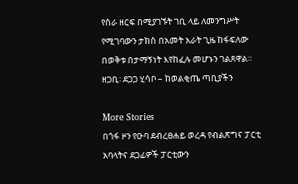የስራ ዘርፍ በሚያገኙት ገቢ ላይ ለመንግሥት የሚገባውን ታክስ በአመት አራት ጊዜ ከፋፍለው በወቅቱ በታማኝነት እየከፈሉ መሆኑን ገልጸዋል።
ዘጋቢ፡ ደጋጋ ሂሳቦ – ከወልቂጤ ጣቢያችን

More Stories
በጎፋ ዞን የዑባ ደብረፀሐይ ወረዳ የብልጽግና ፓርቲ አባላትና ደጋፊዎች ፓርቲውን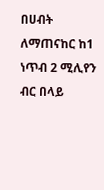በሀብት ለማጠናከር ከ1 ነጥብ 2 ሚሊየን ብር በላይ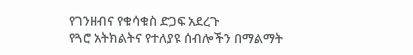የገንዘብና የቁሳቁስ ድጋፍ አደረጉ
የጓሮ አትክልትና የተለያዩ ሰብሎችን በማልማት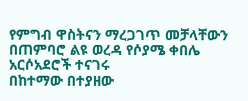የምግብ ዋስትናን ማረጋገጥ መቻላቸውን በጠምባሮ ልዩ ወረዳ የሶያሜ ቀበሌ አርሶአደሮች ተናገሩ
በከተማው በተያዘው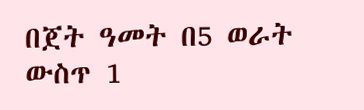በጀት ዓመት በ5 ወራት ውስጥ 1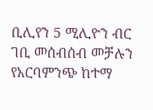ቢሊየን 5 ሚሊዮን ብር ገቢ መሰብሰብ መቻሉን የአርባምንጭ ከተማ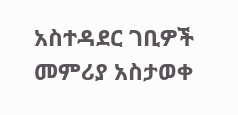አስተዳደር ገቢዎች መምሪያ አስታወቀ